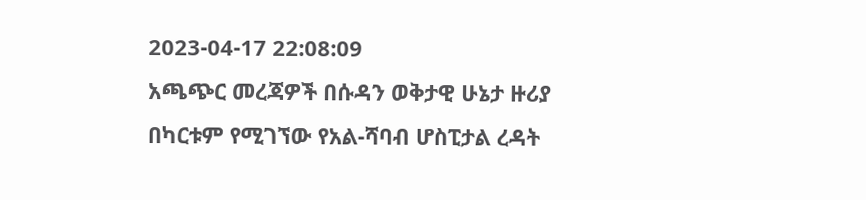2023-04-17 22:08:09
አጫጭር መረጃዎች በሱዳን ወቅታዊ ሁኔታ ዙሪያ
በካርቱም የሚገኘው የአል-ሻባብ ሆስፒታል ረዳት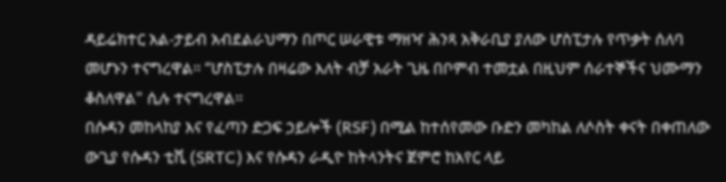ዳይሬክተር አል-ታይብ አብደልራህማን በጦር ሠራዊቱ ማዘዣ ሕንጻ አቅራቢያ ያለው ሆስፒታሉ የጥቃት ሰለባ መሆኑን ተናግረዋል። “ሆስፒታሉ በዛሬው እለት ብቻ አራት ጊዜ በቦምብ ተመቷል በዚህም ሰራተኞችና ህሙማን ቆስለዋል" ሲሉ ተናግረዋል።
በሱዳን መከላከያ እና የፈጣን ድጋፍ ኃይሎች (RSF) በሚል ከተሰየመው ቡድን መካከል ለሶስት ቀናት በቀጠለው ውጊያ የሱዳን ቲቪ (SRTC) እና የሱዳን ራዲዮ ከትላንትና ጀምሮ ከአየር ላይ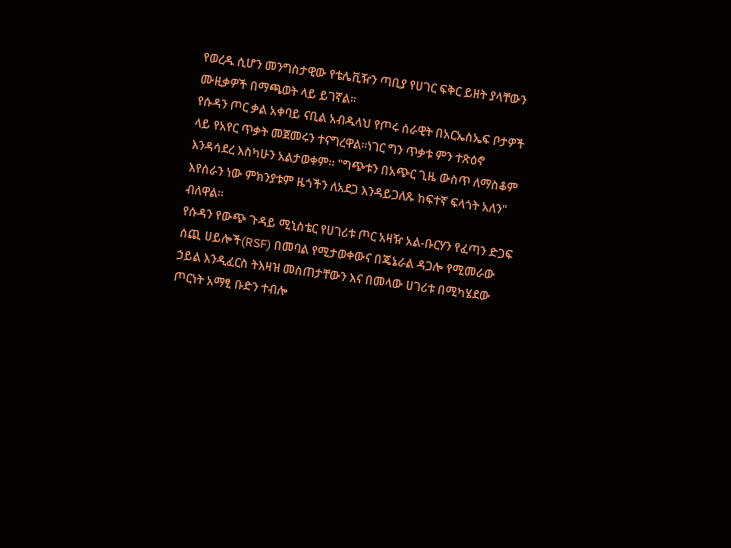የወረዱ ሲሆን መንግስታዊው የቴሌቪዥን ጣቢያ የሀገር ፍቅር ይዘት ያላቸውን ሙዚቃዎች በማጫወት ላይ ይገኛል።
የሱዳን ጦር ቃል አቀባይ ናቢል አብዱላህ የጦሩ ሰራዊት በአርኤስኤፍ ቦታዎች ላይ የአየር ጥቃት መጀመሩን ተናግረዋል።ነገር ግን ጥቃቱ ምን ተጽዕኖ እንዳሳደረ እስካሁን አልታወቀም። "ግጭቱን በአጭር ጊዜ ውስጥ ለማስቆም እየሰራን ነው ምክንያቱም ዜጎችን ለአደጋ እንዳይጋለጹ ከፍተኛ ፍላጎት አለን" ብለዋል።
የሱዳን የውጭ ጉዳይ ሚኒስቴር የሀገሪቱ ጦር አዛዥ አል-ቡርሃን የፈጣን ድጋፍ ሰጪ ሀይሎች(RSF) በመባል የሚታወቀውና በጄኔራል ዳጋሎ የሚመራው ኃይል እንዲፈርስ ትእዛዝ መስጠታቸውን እና በመላው ሀገሪቱ በሚካሄደው ጦርነት አማፂ ቡድን ተብሎ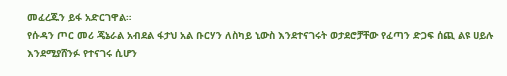መፈረጁን ይፋ አድርገዋል።
የሱዳን ጦር መሪ ጄኔራል አብደል ፋታህ አል ቡርሃን ለስካይ ኒውስ እንደተናገሩት ወታደሮቻቸው የፈጣን ድጋፍ ሰጪ ልዩ ሀይሉ እንደሚያሸንፉ የተናገሩ ሲሆን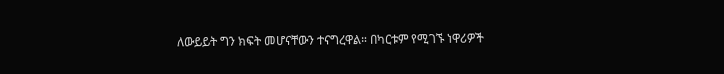ለውይይት ግን ክፍት መሆናቸውን ተናግረዋል። በካርቱም የሚገኙ ነዋሪዎች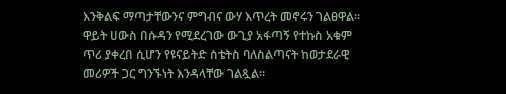እንቅልፍ ማጣታቸውንና ምግብና ውሃ እጥረት መኖሩን ገልፀዋል።
ዋይት ሀውስ በሱዳን የሚደረገው ውጊያ አፋጣኝ የተኩስ አቁም ጥሪ ያቀረበ ሲሆን የዩናይትድ ስቴትስ ባለስልጣናት ከወታደራዊ መሪዎች ጋር ግንኙነት እንዳላቸው ገልጿል።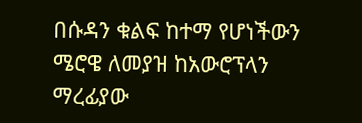በሱዳን ቁልፍ ከተማ የሆነችውን ሜሮዌ ለመያዝ ከአውሮፕላን ማረፊያው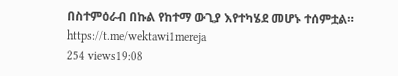በስተምዕራብ በኩል የከተማ ውጊያ እየተካሄደ መሆኑ ተሰምቷል።
https://t.me/wektawi1mereja
254 views19:08